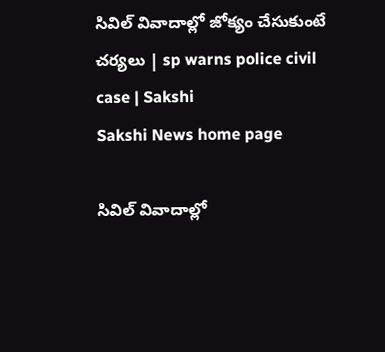సివిల్‌ వివాదాల్లో జోక్యం చేసుకుంటే చర్యలు | sp warns police civil case | Sakshi
Sakshi News home page

సివిల్‌ వివాదాల్లో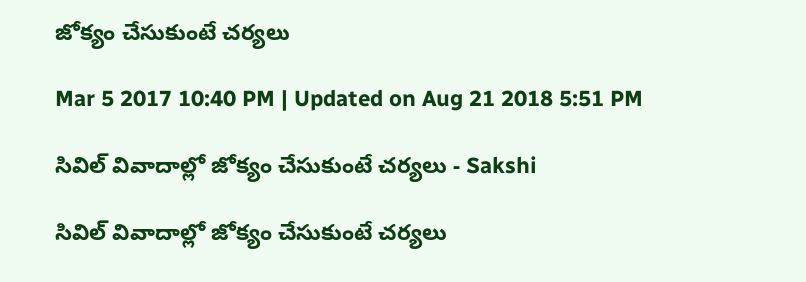జోక్యం చేసుకుంటే చర్యలు

Mar 5 2017 10:40 PM | Updated on Aug 21 2018 5:51 PM

సివిల్‌ వివాదాల్లో జోక్యం చేసుకుంటే చర్యలు - Sakshi

సివిల్‌ వివాదాల్లో జోక్యం చేసుకుంటే చర్యలు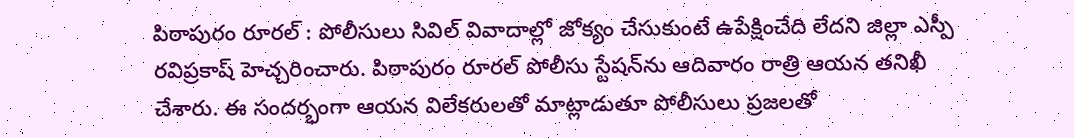పిఠాపురం రూరల్‌ : పోలీసులు సివిల్‌ వివాదాల్లో జోక్యం చేసుకుంటే ఉపేక్షించేది లేదని జిల్లా ఎస్పీ రవిప్రకాష్‌ హెచ్చరించారు. పిఠాపురం రూరల్‌ పోలీసు స్టేషన్‌ను ఆదివారం రాత్రి ఆయన తనిఖీ చేశారు. ఈ సందర్భంగా ఆయన విలేకరులతో మాట్లాడుతూ పోలీసులు ప్రజలతో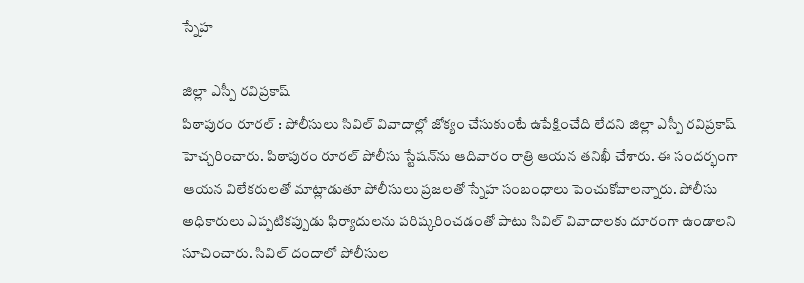స్నేహ

జిల్లా ఎస్పీ రవిప్రకాష్‌
పిఠాపురం రూరల్‌ : పోలీసులు సివిల్‌ వివాదాల్లో జోక్యం చేసుకుంటే ఉపేక్షించేది లేదని జిల్లా ఎస్పీ రవిప్రకాష్‌ హెచ్చరించారు. పిఠాపురం రూరల్‌ పోలీసు స్టేషన్‌ను ఆదివారం రాత్రి ఆయన తనిఖీ చేశారు. ఈ సందర్భంగా ఆయన విలేకరులతో మాట్లాడుతూ పోలీసులు ప్రజలతో స్నేహ సంబంధాలు పెంచుకోవాలన్నారు. పోలీసు అధికారులు ఎప్పటికప్పుడు ఫిర్యాదులను పరిష్కరించడంతో పాటు సివిల్‌ వివాదాలకు దూరంగా ఉండాలని సూచించారు. సివిల్‌ దందాలో పోలీసుల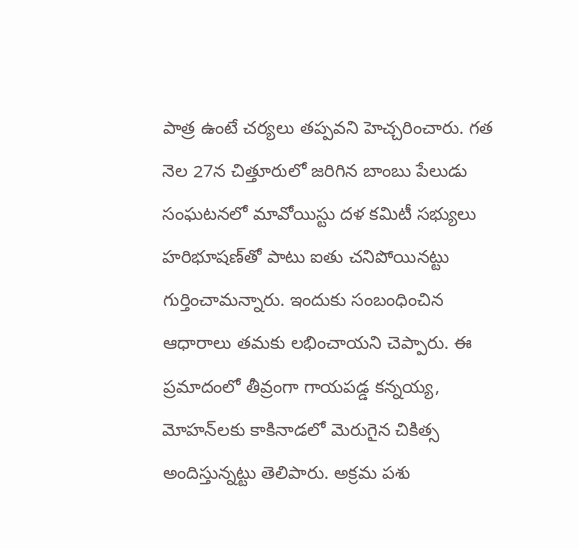పాత్ర ఉంటే చర్యలు తప్పవని హెచ్చరించారు. గత నెల 27న చిత్తూరులో జరిగిన బాంబు పేలుడు సంఘటనలో మావోయిస్టు దళ కమిటీ సభ్యులు హరిభూషణ్‌తో పాటు ఐతు చనిపోయినట్టు గుర్తించామన్నారు. ఇందుకు సంబంధించిన ఆధారాలు తమకు లభించాయని చెప్పారు. ఈ ప్రమాదంలో తీవ్రంగా గాయపడ్డ కన్నయ్య, మోహన్‌లకు కాకినాడలో మెరుగైన చికిత్స అందిస్తున్నట్టు తెలిపారు. అక్రమ పశు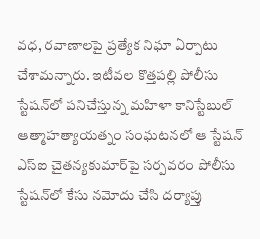వధ, రవాణాలపై ప్రత్యేక నిఘా ఏర్పాటు చేశామన్నారు. ఇటీవల కొత్తపల్లి పోలీసు స్టేషన్‌లో పనిచేస్తున్న మహిళా కానిస్టేబుల్‌ ఆత్మాహత్యాయత్నం సంఘటనలో ఆ స్టేషన్‌ ఎస్‌ఐ చైతన్యకుమార్‌పై సర్పవరం పోలీసు స్టేషన్‌లో కేసు నమోదు చేసి దర్యాప్తు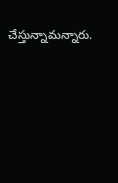చేస్తున్నామన్నారు.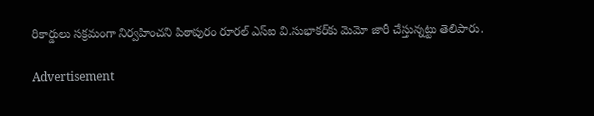రికార్డులు సక్రమంగా నిర్వహించని పిఠాపురం రూరల్‌ ఎస్‌ఐ వి.సుభాకర్‌కు మెమో జారీ చేస్తున్నట్టు తెలిపారు.

Advertisement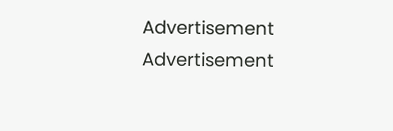Advertisement
Advertisement